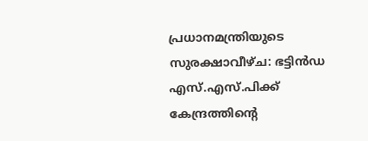പ്രധാനമന്ത്രിയുടെ സുരക്ഷാവീഴ്ച: ഭട്ടിൻഡ എസ്.എസ്.പിക്ക് കേന്ദ്രത്തിന്റെ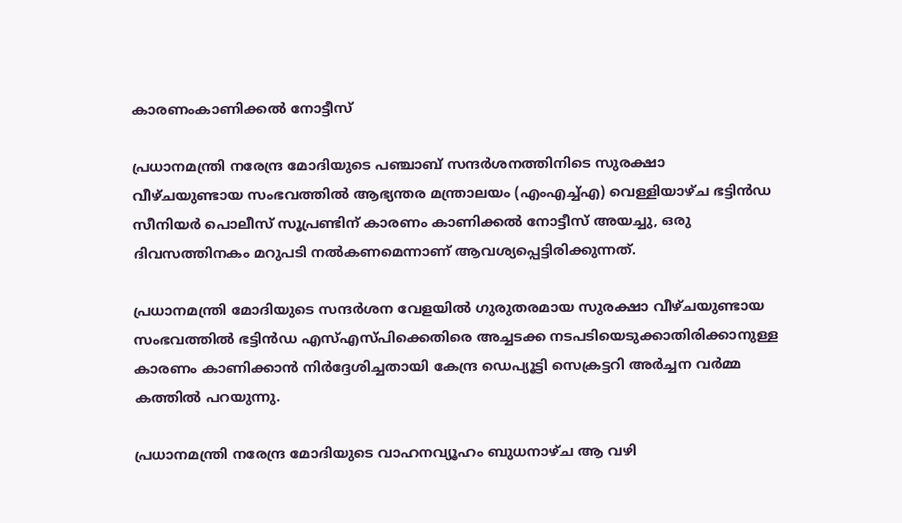കാരണംകാണിക്കൽ നോട്ടീസ്

പ്രധാനമന്ത്രി നരേന്ദ്ര മോദിയുടെ പഞ്ചാബ് സന്ദർശനത്തിനിടെ സുരക്ഷാ വീഴ്ചയുണ്ടായ സംഭവത്തിൽ ആഭ്യന്തര മന്ത്രാലയം (എംഎച്ച്എ) വെള്ളിയാഴ്ച ഭട്ടിൻഡ സീനിയർ പൊലീസ് സൂപ്രണ്ടിന് കാരണം കാണിക്കൽ നോട്ടീസ് അയച്ചു, ഒരു ദിവസത്തിനകം മറുപടി നൽകണമെന്നാണ് ആവശ്യപ്പെട്ടിരിക്കുന്നത്.

പ്രധാനമന്ത്രി മോദിയുടെ സന്ദർശന വേളയിൽ ഗുരുതരമായ സുരക്ഷാ വീഴ്ചയുണ്ടായ സംഭവത്തിൽ ഭട്ടിൻഡ എസ്എസ്പിക്കെതിരെ അച്ചടക്ക നടപടിയെടുക്കാതിരിക്കാനുള്ള കാരണം കാണിക്കാൻ നിർദ്ദേശിച്ചതായി കേന്ദ്ര ഡെപ്യൂട്ടി സെക്രട്ടറി അർച്ചന വർമ്മ കത്തിൽ പറയുന്നു.

പ്രധാനമന്ത്രി നരേന്ദ്ര മോദിയുടെ വാഹനവ്യൂഹം ബുധനാഴ്ച ആ വഴി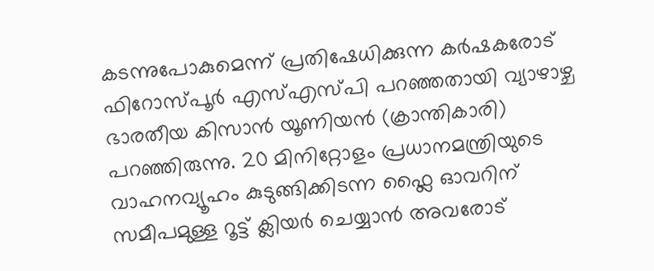കടന്നുപോകുമെന്ന് പ്രതിഷേധിക്കുന്ന കർഷകരോട് ഫിറോസ്പൂർ എസ്എസ്പി പറഞ്ഞതായി വ്യാഴാഴ്ച ഭാരതീയ കിസാൻ യൂണിയൻ (ക്രാന്തികാരി) പറഞ്ഞിരുന്നു. 20 മിനിറ്റോളം പ്രധാനമന്ത്രിയുടെ വാഹനവ്യൂഹം കുടുങ്ങിക്കിടന്ന ഫ്ലൈ ഓവറിന് സമീപമുള്ള റൂട്ട് ക്ലിയർ ചെയ്യാൻ അവരോട്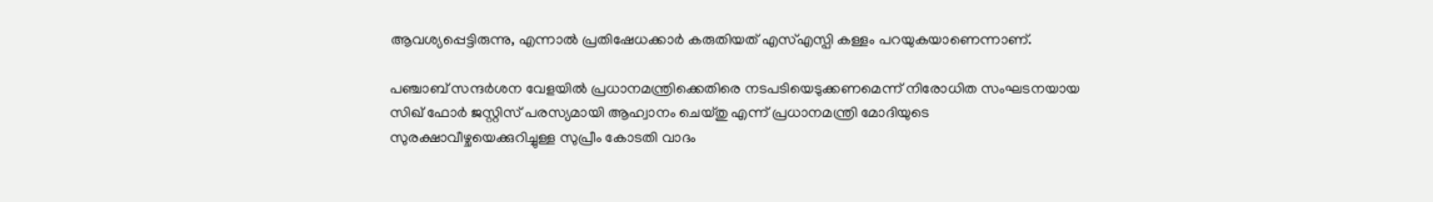ആവശ്യപ്പെട്ടിരുന്നു, എന്നാൽ പ്രതിഷേധക്കാർ കരുതിയത് എസ്എസ്പി കള്ളം പറയുകയാണെന്നാണ്.

പഞ്ചാബ് സന്ദർശന വേളയിൽ പ്രധാനമന്ത്രിക്കെതിരെ നടപടിയെടുക്കണമെന്ന് നിരോധിത സംഘടനയായ സിഖ് ഫോർ ജസ്റ്റിസ് പരസ്യമായി ആഹ്വാനം ചെയ്തു എന്ന് പ്രധാനമന്ത്രി മോദിയുടെ സുരക്ഷാവീഴ്ചയെക്കുറിച്ചുള്ള സുപ്രീം കോടതി വാദം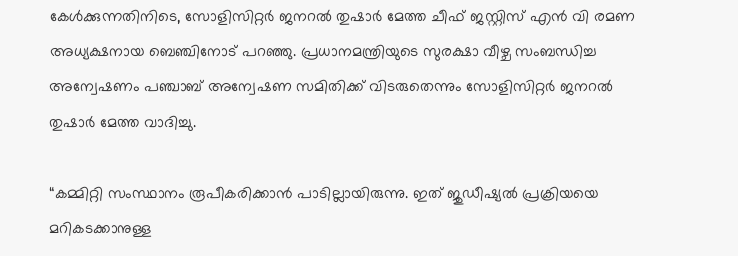കേൾക്കുന്നതിനിടെ, സോളിസിറ്റർ ജനറൽ തുഷാർ മേത്ത ചീഫ് ജസ്റ്റിസ് എൻ വി രമണ അധ്യക്ഷനായ ബെഞ്ചിനോട് പറഞ്ഞു. പ്രധാനമന്ത്രിയുടെ സുരക്ഷാ വീഴ്ച സംബന്ധിച്ച അന്വേഷണം പഞ്ചാബ് അന്വേഷണ സമിതിക്ക് വിടരുതെന്നും സോളിസിറ്റർ ജനറൽ തുഷാർ മേത്ത വാദിച്ചു.

“കമ്മിറ്റി സംസ്ഥാനം രൂപീകരിക്കാൻ പാടില്ലായിരുന്നു. ഇത് ജുഡീഷ്യൽ പ്രക്രിയയെ മറികടക്കാനുള്ള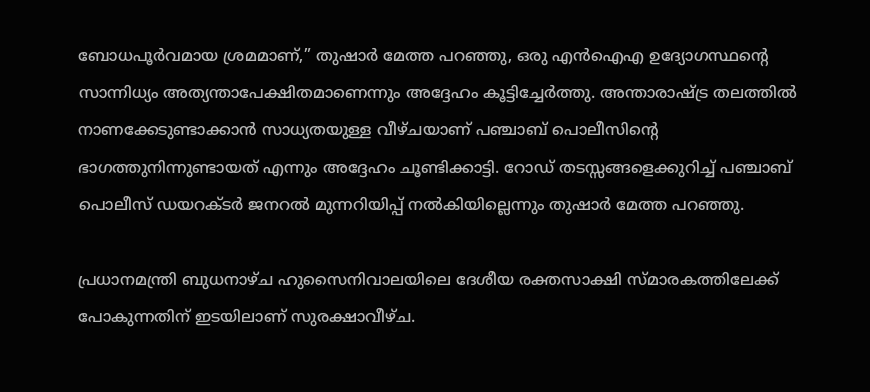ബോധപൂർവമായ ശ്രമമാണ്,” തുഷാർ മേത്ത പറഞ്ഞു, ഒരു എൻഐഎ ഉദ്യോഗസ്ഥന്റെ സാന്നിധ്യം അത്യന്താപേക്ഷിതമാണെന്നും അദ്ദേഹം കൂട്ടിച്ചേർത്തു. അന്താരാഷ്ട്ര തലത്തിൽ നാണക്കേടുണ്ടാക്കാൻ സാധ്യതയുള്ള വീഴ്ചയാണ് പഞ്ചാബ് പൊലീസിന്റെ ഭാഗത്തുനിന്നുണ്ടായത് എന്നും അദ്ദേഹം ചൂണ്ടിക്കാട്ടി. റോഡ് തടസ്സങ്ങളെക്കുറിച്ച് പഞ്ചാബ് പൊലീസ് ഡയറക്ടർ ജനറൽ മുന്നറിയിപ്പ് നൽകിയില്ലെന്നും തുഷാർ മേത്ത പറഞ്ഞു.

പ്രധാനമന്ത്രി ബുധനാഴ്ച ഹുസൈനിവാലയിലെ ദേശീയ രക്തസാക്ഷി സ്മാരകത്തിലേക്ക് പോകുന്നതിന് ഇടയിലാണ് സുരക്ഷാവീഴ്ച.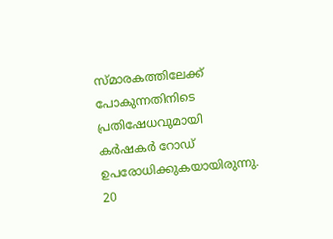സ്മാരകത്തിലേക്ക് പോകുന്നതിനിടെ പ്രതിഷേധവുമായി കര്‍ഷകര്‍ റോഡ് ഉപരോധിക്കുകയായിരുന്നു. 20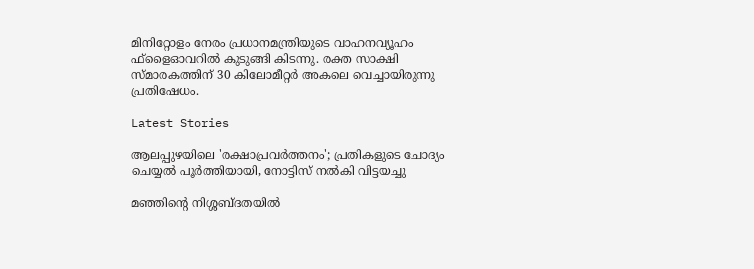മിനിറ്റോളം നേരം പ്രധാനമന്ത്രിയുടെ വാഹനവ്യൂഹം ഫ്ളൈഓവറില്‍ കുടുങ്ങി കിടന്നു. രക്ത സാക്ഷി സ്മാരകത്തിന് 30 കിലോമീറ്റര്‍ അകലെ വെച്ചായിരുന്നു പ്രതിഷേധം.

Latest Stories

ആലപ്പുഴയിലെ 'രക്ഷാപ്രവർത്തനം'; പ്രതികളുടെ ചോദ്യം ചെയ്യൽ പൂർത്തിയായി, നോട്ടിസ് നൽകി വിട്ടയച്ചു

മഞ്ഞിന്റെ നിശ്ശബ്ദതയിൽ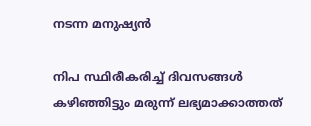നടന്ന മനുഷ്യൻ

നിപ സ്ഥിരീകരിച്ച് ദിവസങ്ങൾ കഴിഞ്ഞിട്ടും മരുന്ന് ലഭ്യമാക്കാത്തത്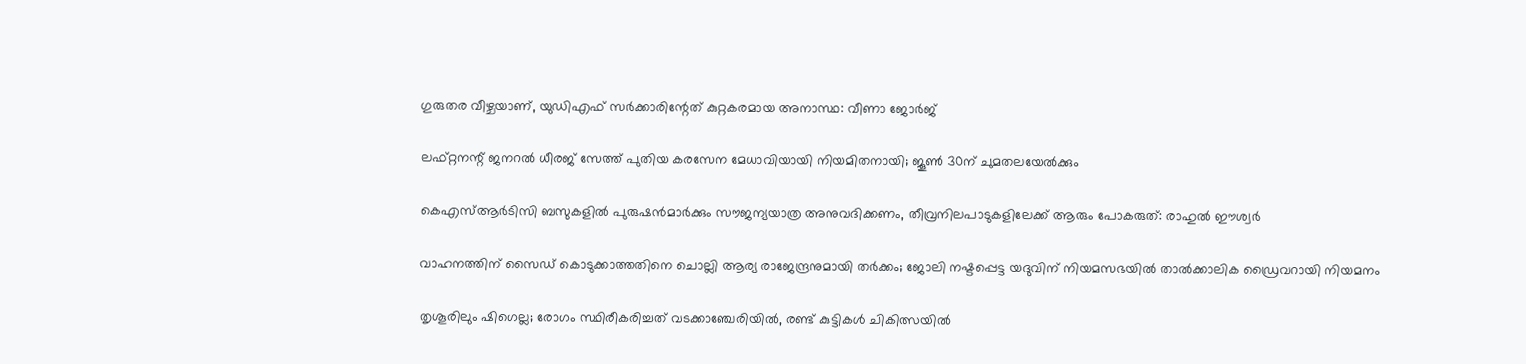ഗുരുതര വീഴ്ചയാണ്, യുഡിഎഫ് സർക്കാരിന്റേത് കുറ്റകരമായ അനാസ്ഥ: വീണാ ജോർജ്

ലഫ്റ്റനന്റ് ജനറൽ ധീരജ് സേത്ത് പുതിയ കരസേന മേധാവിയായി നിയമിതനായി; ജൂൺ 30ന് ചുമതലയേൽക്കും

കെഎസ്ആർടിസി ബസുകളിൽ പുരുഷൻമാർക്കും സൗജന്യയാത്ര അനുവദിക്കണം, തീവ്രനിലപാടുകളിലേക്ക് ആരും പോകരുത്: രാഹുൽ ഈശ്വർ

വാഹനത്തിന് സൈഡ് കൊടുക്കാത്തതിനെ ചൊല്ലി ആര്യ രാജേന്ദ്രനുമായി തർക്കം; ജോലി നഷ്ടപ്പെട്ട യദുവിന് നിയമസഭയിൽ താൽക്കാലിക ഡ്രൈവറായി നിയമനം

തൃശൂരിലും ഷിഗെല്ല; രോഗം സ്ഥിരീകരിച്ചത് വടക്കാഞ്ചേരിയിൽ, രണ്ട് കുട്ടികൾ ചികിത്സയിൽ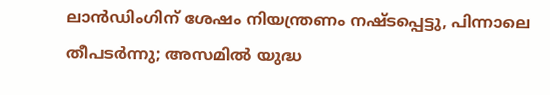ലാൻഡിംഗിന് ശേഷം നിയന്ത്രണം നഷ്ടപ്പെട്ടു, പിന്നാലെ തീപടർന്നു; അസമിൽ യുദ്ധ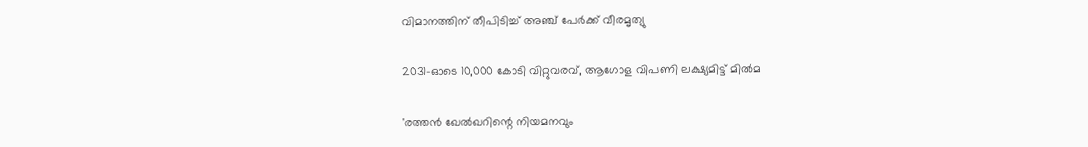വിമാനത്തിന് തീപിടിച്ച് അഞ്ച് പേർക്ക് വീരമൃത്യു

2031-ഓടെ 10,000 കോടി വിറ്റുവരവ്, ആഗോള വിപണി ലക്ഷ്യമിട്ട് മിൽമ

'രത്തൻ ഖേൽഖറിന്റെ നിയമനവും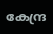കേന്ദ്ര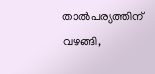താൽപര്യത്തിന് വഴങ്ങി,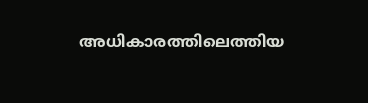അധികാരത്തിലെത്തിയ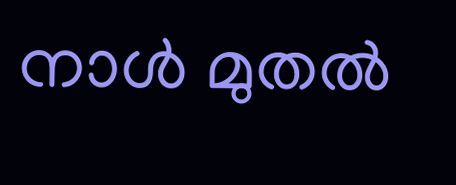നാൾ മുതൽ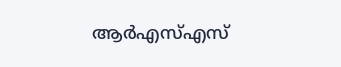ആർഎസ്എസ്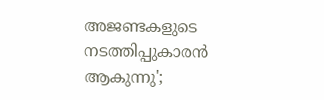അജണ്ടകളുടെ നടത്തിപ്പുകാരൻ ആകുന്നു';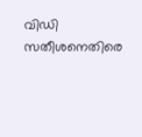വിഡി സതീശനെതിരെ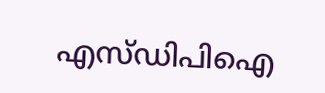എസ്ഡിപിഐ